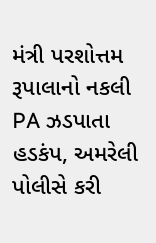મંત્રી પરશોત્તમ રૂપાલાનો નકલી PA ઝડપાતા હડકંપ, અમરેલી પોલીસે કરી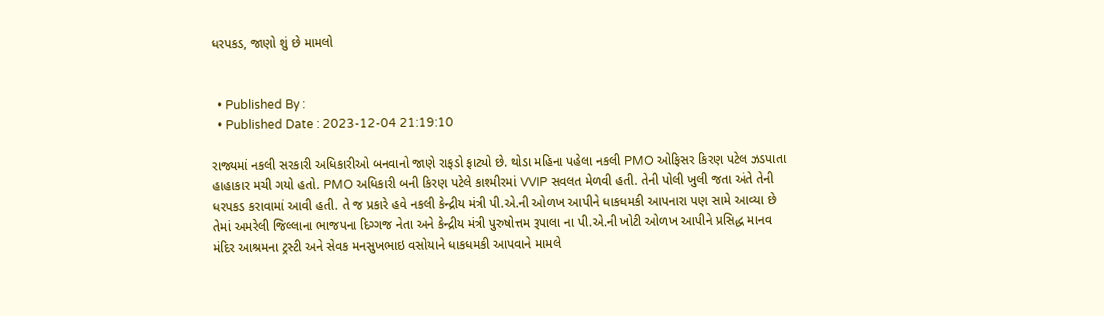ધરપકડ, જાણો શું છે મામલો


  • Published By :
  • Published Date : 2023-12-04 21:19:10

રાજ્યમાં નકલી સરકારી અધિકારીઓ બનવાનો જાણે રાફડો ફાટ્યો છે. થોડા મહિના પહેલા નકલી PMO ઓફિસર કિરણ પટેલ ઝડપાતા હાહાકાર મચી ગયો હતો. PMO અધિકારી બની કિરણ પટેલે કાશ્મીરમાં VVIP સવલત મેળવી હતી. તેની પોલી ખુલી જતા અંતે તેની ધરપકડ કરાવામાં આવી હતી. તે જ પ્રકારે હવે નકલી કેન્દ્રીય મંત્રી પી.એ.ની ઓળખ આપીને ધાકધમકી આપનારા પણ સામે આવ્યા છે તેમાં અમરેલી જિલ્લાના ભાજપના દિગ્ગજ નેતા અને કેન્દ્રીય મંત્રી પુરુષોત્તમ રૂપાલા ના પી.એ.ની ખોટી ઓળખ આપીને પ્રસિદ્ધ માનવ મંદિર આશ્રમના ટ્રસ્ટી અને સેવક મનસુખભાઇ વસોયાને ધાકધમકી આપવાને મામલે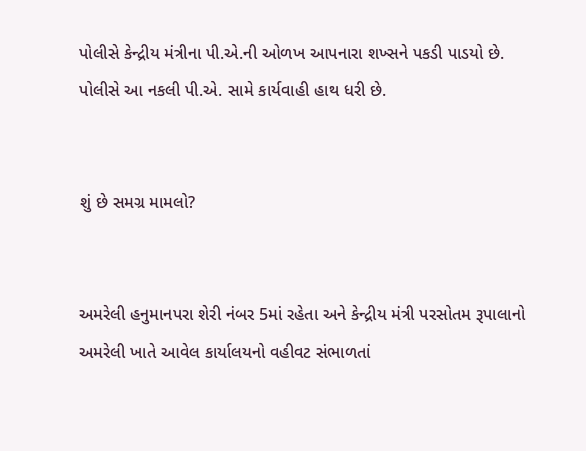પોલીસે કેન્દ્રીય મંત્રીના પી.એ.ની ઓળખ આપનારા શખ્સને પકડી પાડયો છે. પોલીસે આ નકલી પી.એ. સામે કાર્યવાહી હાથ ધરી છે.


શું છે સમગ્ર મામલો?


અમરેલી હનુમાનપરા શેરી નંબર 5માં રહેતા અને કેન્દ્રીય મંત્રી પરસોતમ રૂપાલાનો અમરેલી ખાતે આવેલ કાર્યાલયનો વહીવટ સંભાળતાં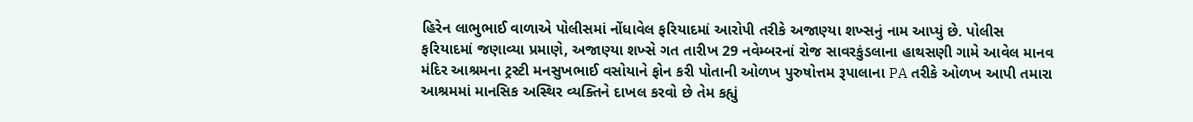હિરેન લાભુભાઈ વાળાએ પોલીસમાં નોંધાવેલ ફરિયાદમાં આરોપી તરીકે અજાણ્યા શખ્સનું નામ આપ્યું છે. પોલીસ ફરિયાદમાં જણાવ્યા પ્રમાણે, અજાણ્યા શખ્સે ગત તારીખ 29 નવેમ્બરનાં રોજ સાવરકુંડલાના હાથસણી ગામે આવેલ માનવ મંદિર આશ્રમના ટ્રસ્ટી મનસુખભાઈ વસોયાને ફોન કરી પોતાની ઓળખ પુરુષોત્તમ રૂપાલાના PA તરીકે ઓળખ આપી તમારા આશ્રમમાં માનસિક અસ્થિર વ્યક્તિને દાખલ કરવો છે તેમ કહ્યું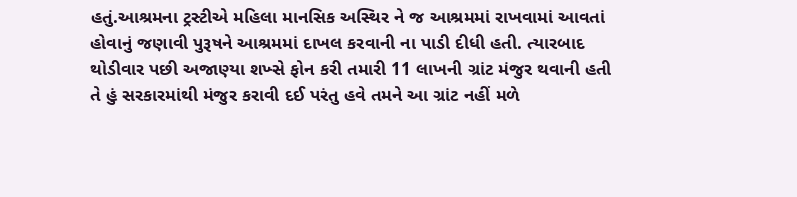હતું.આશ્રમના ટ્રસ્ટીએ મહિલા માનસિક અસ્થિર ને જ આશ્રમમાં રાખવામાં આવતાં હોવાનું જણાવી પુરૂષને આશ્રમમાં દાખલ કરવાની ના પાડી દીધી હતી. ત્યારબાદ થોડીવાર પછી અજાણ્યા શખ્સે ફોન કરી તમારી 11 લાખની ગ્રાંટ મંજુર થવાની હતી તે હું સરકારમાંથી મંજુર કરાવી દઈ પરંતુ હવે તમને આ ગ્રાંટ નહીં મળે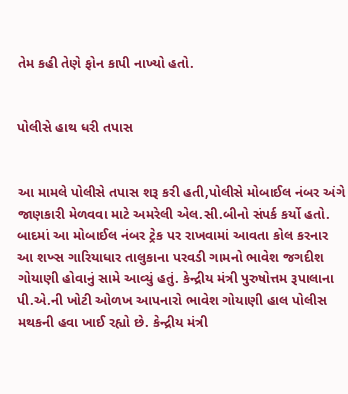તેમ કહી તેણે ફોન કાપી નાખ્યો હતો.


પોલીસે હાથ ધરી તપાસ


આ મામલે પોલીસે તપાસ શરૂ કરી હતી,પોલીસે મોબાઈલ નંબર અંગે જાણકારી મેળવવા માટે અમરેલી એલ.સી.બીનો સંપર્ક કર્યો હતો. બાદમાં આ મોબાઈલ નંબર ટ્રેક પર રાખવામાં આવતા કોલ કરનાર આ શખ્સ ગારિયાધાર તાલુકાના પરવડી ગામનો ભાવેશ જગદીશ ગોયાણી હોવાનું સામે આવ્યું હતું. કેન્દ્રીય મંત્રી પુરુષોત્તમ રૂપાલાના પી.એ.ની ખોટી ઓળખ આપનારો ભાવેશ ગોયાણી હાલ પોલીસ મથકની હવા ખાઈ રહ્યો છે. કેન્દ્રીય મંત્રી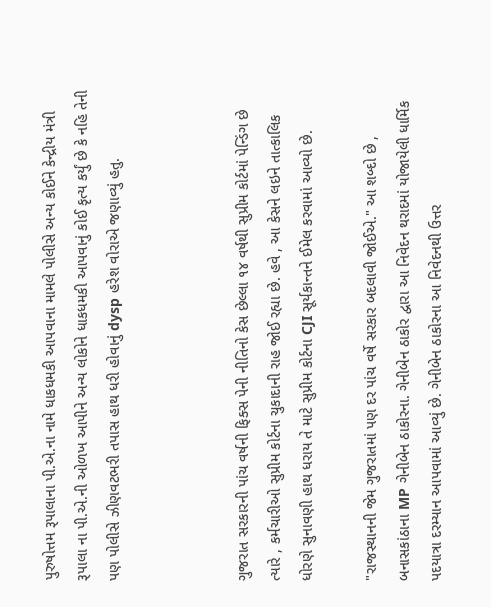પુરુષોત્તમ રૂપાલાના પી.એ.ના નામે ધાકધમકી આપવાના મામલે પોલીસે અન્ય કોઈને કેન્દ્રીય મંત્રી રૂપાલા ના પી.એ.ની ઓળખ આપીને અન્ય લોકોને ધાકધમકી આપવાનું કોઈ કૃત્ય કર્યું છે કે નહિ તેની પણ પોલીસે ઝીણવટભરી તપાસ હાથ ધરી હોવાનું dysp હરેશ વોરાએ જણાવ્યું હતુ.



ગુજરાત સરકારની પાંચ વર્ષની ફિક્સ પેની નીતિનો કેસ છેલ્લા ૧૪ વર્ષથી સુપ્રીમ કોર્ટમાં પેન્ડિંગ છે ત્યારે , કર્મચારીઓ સુપ્રીમ કોર્ટના ચુકાદાની રાહ જોઈ રહ્યા છે. હવે , આ કેસને લઇને તાત્કાલિક ધોરણે સુનાવણી હાથ ધરાય તે માટે સુપ્રીમ કોર્ટના CJI સૂર્યકાન્તને ઈમેલ કરવામાં આવ્યો છે.

"રાજસ્થાનની જેમ ગુજરાતમાં પણ દર પાંચ વર્ષે સરકાર બદલાવી જોઈએ." આ શબ્દો છે , બનાસકાંઠાના MP ગેનીબેન ઠાકોરના. ગેનીબેન ઠાકોર દ્વારા આ નિવેદન થરાદમાં યોજાયેલી ધાર્મિક પદયાત્રા દરમ્યાન આપવામાં આવ્યું છે. ગેનીબેન ઠાકોરના આ નિવેદનથી ઉત્તર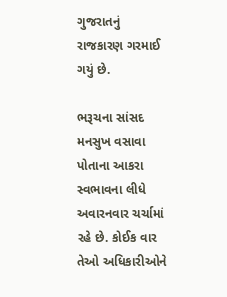ગુજરાતનું રાજકારણ ગરમાઈ ગયું છે.

ભરૂચના સાંસદ મનસુખ વસાવા પોતાના આકરા સ્વભાવના લીધે અવારનવાર ચર્ચામાં રહે છે. કોઈક વાર તેઓ અધિકારીઓને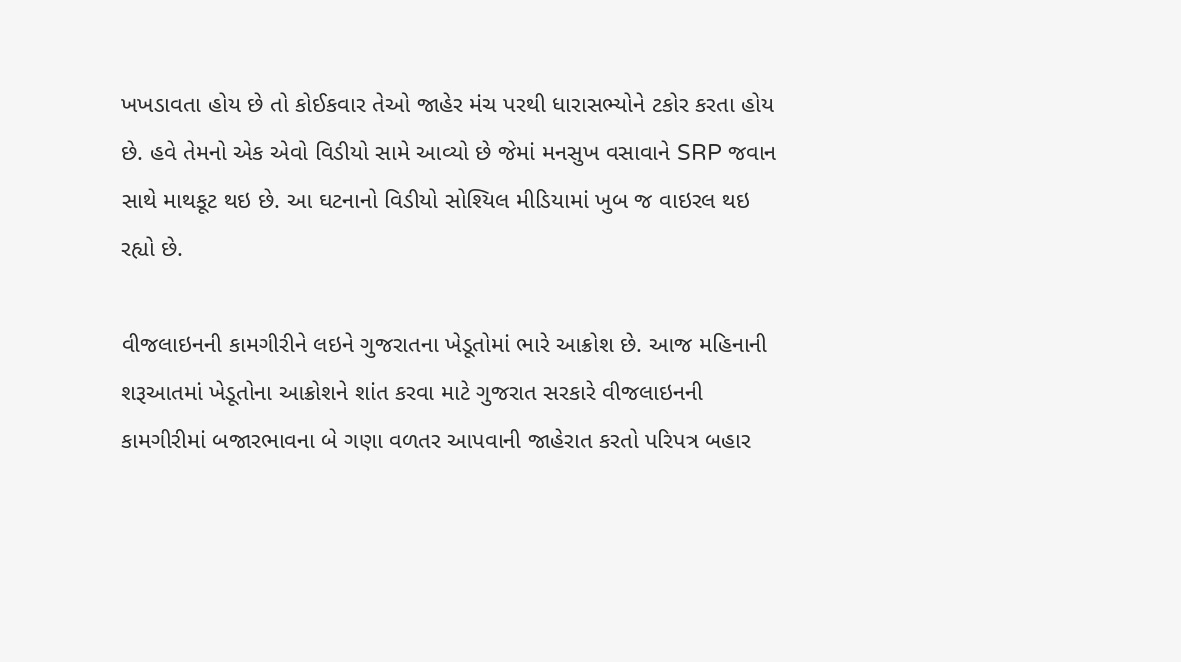ખખડાવતા હોય છે તો કોઈકવાર તેઓ જાહેર મંચ પરથી ધારાસભ્યોને ટકોર કરતા હોય છે. હવે તેમનો એક એવો વિડીયો સામે આવ્યો છે જેમાં મનસુખ વસાવાને SRP જવાન સાથે માથકૂટ થઇ છે. આ ઘટનાનો વિડીયો સોશ્યિલ મીડિયામાં ખુબ જ વાઇરલ થઇ રહ્યો છે.

વીજલાઇનની કામગીરીને લઇને ગુજરાતના ખેડૂતોમાં ભારે આક્રોશ છે. આજ મહિનાની શરૂઆતમાં ખેડૂતોના આક્રોશને શાંત કરવા માટે ગુજરાત સરકારે વીજલાઇનની કામગીરીમાં બજારભાવના બે ગણા વળતર આપવાની જાહેરાત કરતો પરિપત્ર બહાર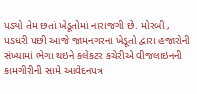પડ્યો તેમ છતાં ખેડૂતોમાં નારાજગી છે. મોરબી , પડધરી પછી આજે જામનગરના ખેડૂતો દ્વારા હજારોની સંખ્યામાં ભેગા થઇને કલેકટર કચેરીએ વીજલાઇનની કામગીરીની સામે આવેદનપત્ર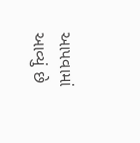આપવામાં આવ્યું છે